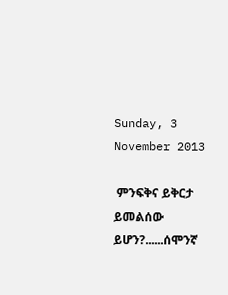Sunday, 3 November 2013

 ምንፍቅና ይቅርታ ይመልሰው ይሆን?......ሰሞንኛ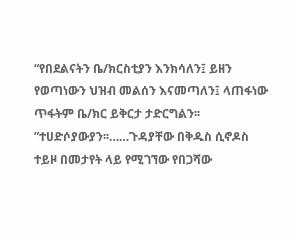“የበደልናትን ቤ/ክርስቲያን እንክሳለን፤ ይዘን የወጣነውን ህዝብ መልሰን እናመጣለን፤ ላጠፋነው ጥፋትም ቤ/ክር ይቅርታ ታድርግልን፡፡ ”ተሀድሶያውያን፡፡……ጉዳያቸው በቅዱስ ሲኖዶስ ተይዞ በመታየት ላይ የሚገኘው የበጋሻው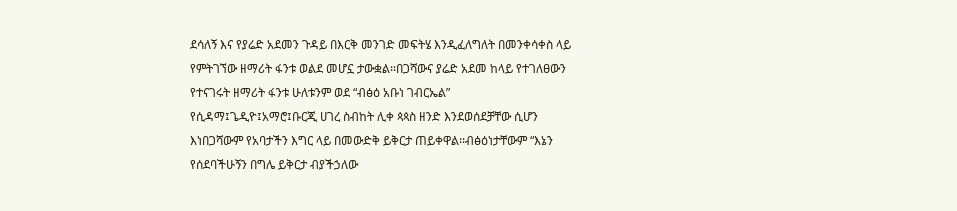ደሳለኝ እና የያሬድ አደመን ጉዳይ በእርቅ መንገድ መፍትሄ እንዲፈለግለት በመንቀሳቀስ ላይ የምትገኘው ዘማሪት ፋንቱ ወልደ መሆኗ ታውቋል፡፡በጋሻውና ያሬድ አደመ ከላይ የተገለፀውን የተናገሩት ዘማሪት ፋንቱ ሁለቱንም ወደ “ብፅዕ አቡነ ገብርኤል” የሲዳማ፤ጌዲዮ፤አማሮ፤ቡርጂ ሀገረ ስብከት ሊቀ ጳጳስ ዘንድ እንደወሰደቻቸው ሲሆን እነበጋሻውም የአባታችን እግር ላይ በመውድቅ ይቅርታ ጠይቀዋል፡፡ብፅዕነታቸውም “እኔን የሰደባችሁኝን በግሌ ይቅርታ ብያችኃለው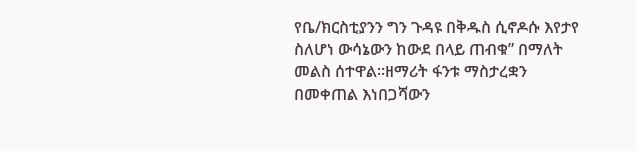የቤ/ክርስቲያንን ግን ጉዳዩ በቅዱስ ሲኖዶሱ እየታየ ስለሆነ ውሳኔውን ከውደ በላይ ጠብቁ” በማለት መልስ ሰተዋል፡፡ዘማሪት ፋንቱ ማስታረቋን በመቀጠል እነበጋሻውን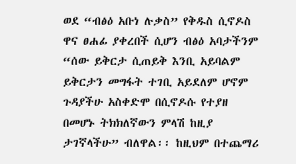ወደ “ብፅዕ አቡነ ሉቃስ” የቅዱስ ሲኖዶስ ዋና ፀሐፊ ያቀረበች ሲሆን ብፅዕ አባታችንም “ሰው ይቅርታ ሲጠይቅ እንቢ አይባልም ይቅርታን መግፋት ተገቢ አይደለም ሆኖም ጉዳያችሁ አስቀድሞ በሲኖዶሱ የተያዘ በመሆኑ ትክክለኛውን ምላሽ ከዚያ ታገኛላችሁ” ብለዋል፡፡ ከዚህም በተጨማሪ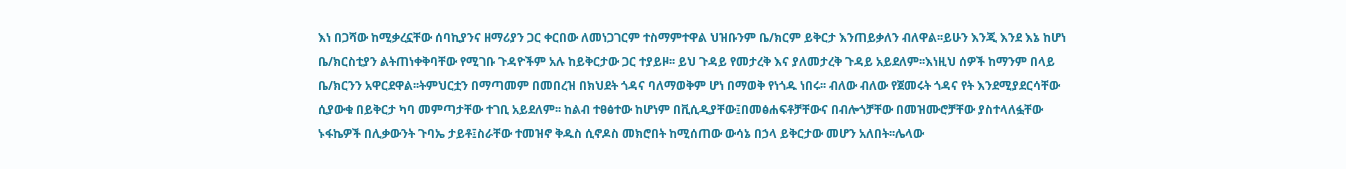እነ በጋሻው ከሚቃረኗቸው ሰባኪያንና ዘማሪያን ጋር ቀርበው ለመነጋገርም ተስማምተዋል ህዝቡንም ቤ/ክርም ይቅርታ እንጠይቃለን ብለዋል፡፡ይሁን እንጂ እንደ እኔ ከሆነ ቤ/ክርስቲያን ልትጠነቀቅባቸው የሚገቡ ጉዳዮችም አሉ ከይቅርታው ጋር ተያይዞ፡፡ ይህ ጉዳይ የመታረቅ እና ያለመታረቅ ጉዳይ አይደለም፡፡እነዚህ ሰዎች ከማንም በላይ ቤ/ክርንን አዋርደዋል፡፡ትምህርቷን በማጣመም በመበረዝ በክህደት ጎዳና ባለማወቅም ሆነ በማወቅ የነጎዱ ነበሩ፡፡ ብለው ብለው የጀመሩት ጎዳና የት እንደሚያደርሳቸው ሲያውቁ በይቅርታ ካባ መምጣታቸው ተገቢ አይደለም፡፡ ከልብ ተፀፅተው ከሆነም በቪሲዲያቸው፤በመፅሐፍቶቻቸውና በብሎጎቻቸው በመዝሙሮቻቸው ያስተላለፏቸው ኑፋኬዎች በሊቃውንት ጉባኤ ታይቶ፤ስራቸው ተመዝኖ ቅዱስ ሲኖዶስ መክሮበት ከሚሰጠው ውሳኔ በኃላ ይቅርታው መሆን አለበት፡፡ሌላው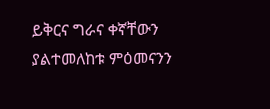ይቅርና ግራና ቀኛቸውን ያልተመለከቱ ምዕመናንን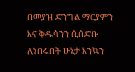በመያዝ ድንግል ማርያምን እና ቅዱሳንን ሲሰድቡ ለነበሩበት ሁኔታ እንኳን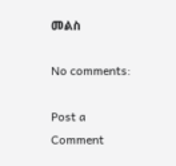መልስ

No comments:

Post a Comment